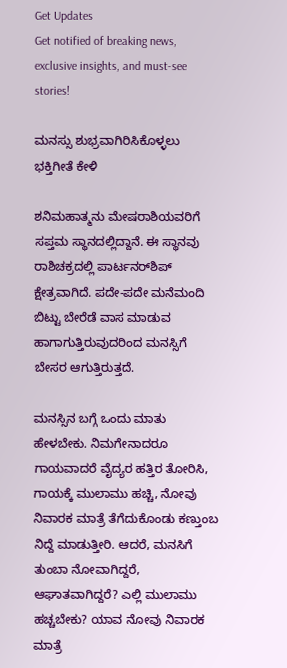Get Updates
Get notified of breaking news, exclusive insights, and must-see stories!

ಮನಸ್ಸು ಶುಭ್ರವಾಗಿರಿಸಿಕೊಳ್ಳಲು ಭಕ್ತಿಗೀತೆ ಕೇಳಿ

ಶನಿಮಹಾತ್ಮನು ಮೇಷರಾಶಿಯವರಿಗೆ ಸಪ್ತಮ ಸ್ಥಾನದಲ್ಲಿದ್ದಾನೆ. ಈ ಸ್ಥಾನವು ರಾಶಿಚಕ್ರದಲ್ಲಿ ಪಾರ್ಟನರ್‌ಶಿಪ್ ಕ್ಷೇತ್ರವಾಗಿದೆ. ಪದೇ-ಪದೇ ಮನೆಮಂದಿ ಬಿಟ್ಟು ಬೇರೆಡೆ ವಾಸ ಮಾಡುವ ಹಾಗಾಗುತ್ತಿರುವುದರಿಂದ ಮನಸ್ಸಿಗೆ ಬೇಸರ ಆಗುತ್ತಿರುತ್ತದೆ.

ಮನಸ್ಸಿನ ಬಗ್ಗೆ ಒಂದು ಮಾತು ಹೇಳಬೇಕು. ನಿಮಗೇನಾದರೂ ಗಾಯವಾದರೆ ವೈದ್ಯರ ಹತ್ತಿರ ತೋರಿಸಿ, ಗಾಯಕ್ಕೆ ಮುಲಾಮು ಹಚ್ಚಿ, ನೋವು ನಿವಾರಕ ಮಾತ್ರೆ ತೆಗೆದುಕೊಂಡು ಕಣ್ತುಂಬ ನಿದ್ದೆ ಮಾಡುತ್ತೀರಿ. ಆದರೆ, ಮನಸಿಗೆ ತುಂಬಾ ನೋವಾಗಿದ್ದರೆ, ಆಘಾತವಾಗಿದ್ದರೆ? ಎಲ್ಲಿ ಮುಲಾಮು ಹಚ್ಚಬೇಕು? ಯಾವ ನೋವು ನಿವಾರಕ ಮಾತ್ರೆ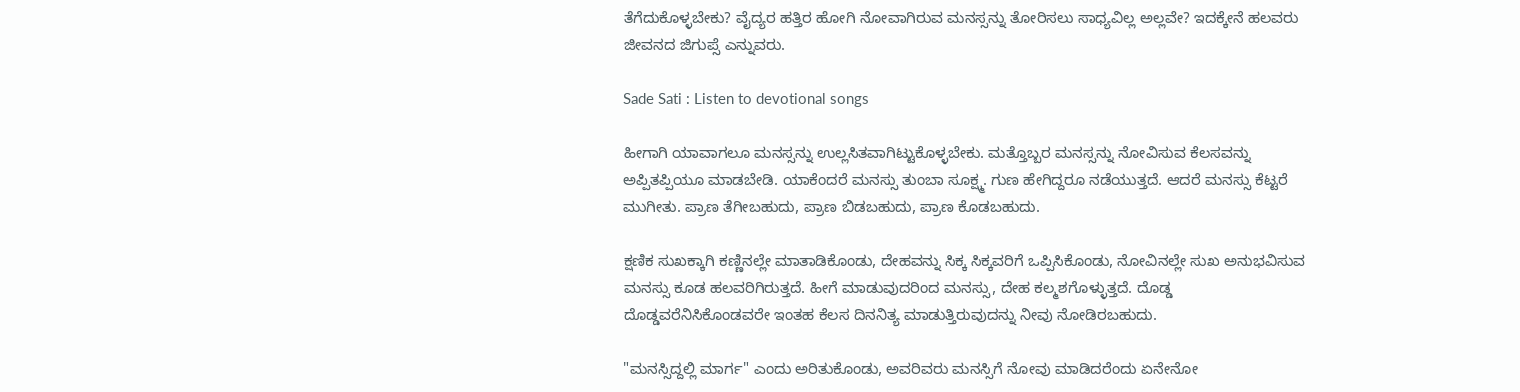ತೆಗೆದುಕೊಳ್ಳಬೇಕು? ವೈದ್ಯರ ಹತ್ತಿರ ಹೋಗಿ ನೋವಾಗಿರುವ ಮನಸ್ಸನ್ನು ತೋರಿಸಲು ಸಾಧ್ಯವಿಲ್ಲ ಅಲ್ಲವೇ? ಇದಕ್ಕೇನೆ ಹಲವರು ಜೀವನದ ಜಿಗುಪ್ಸೆ ಎನ್ನುವರು.

Sade Sati : Listen to devotional songs

ಹೀಗಾಗಿ ಯಾವಾಗಲೂ ಮನಸ್ಸನ್ನು ಉಲ್ಲಸಿತವಾಗಿಟ್ಟುಕೊಳ್ಳಬೇಕು. ಮತ್ತೊಬ್ಬರ ಮನಸ್ಸನ್ನು ನೋವಿಸುವ ಕೆಲಸವನ್ನು ಅಪ್ಪಿತಪ್ಪಿಯೂ ಮಾಡಬೇಡಿ. ಯಾಕೆಂದರೆ ಮನಸ್ಸು ತುಂಬಾ ಸೂಕ್ಷ್ಮ. ಗುಣ ಹೇಗಿದ್ದರೂ ನಡೆಯುತ್ತದೆ. ಆದರೆ ಮನಸ್ಸು ಕೆಟ್ಟರೆ ಮುಗೀತು. ಪ್ರಾಣ ತೆಗೀಬಹುದು, ಪ್ರಾಣ ಬಿಡಬಹುದು, ಪ್ರಾಣ ಕೊಡಬಹುದು.

ಕ್ಷಣಿಕ ಸುಖಕ್ಕಾಗಿ ಕಣ್ಣಿನಲ್ಲೇ ಮಾತಾಡಿಕೊಂಡು, ದೇಹವನ್ನು ಸಿಕ್ಕ ಸಿಕ್ಕವರಿಗೆ ಒಪ್ಪಿಸಿಕೊಂಡು, ನೋವಿನಲ್ಲೇ ಸುಖ ಅನುಭವಿಸುವ ಮನಸ್ಸು ಕೂಡ ಹಲವರಿಗಿರುತ್ತದೆ. ಹೀಗೆ ಮಾಡುವುದರಿಂದ ಮನಸ್ಸು, ದೇಹ ಕಲ್ಮಶಗೊಳ್ಳುತ್ತದೆ. ದೊಡ್ಡ ದೊಡ್ಡವರೆನಿಸಿಕೊಂಡವರೇ ಇಂತಹ ಕೆಲಸ ದಿನನಿತ್ಯ ಮಾಡುತ್ತಿರುವುದನ್ನು ನೀವು ನೋಡಿರಬಹುದು.

"ಮನಸ್ಸಿದ್ದಲ್ಲಿ ಮಾರ್ಗ" ಎಂದು ಅರಿತುಕೊಂಡು, ಅವರಿವರು ಮನಸ್ಸಿಗೆ ನೋವು ಮಾಡಿದರೆಂದು ಏನೇನೋ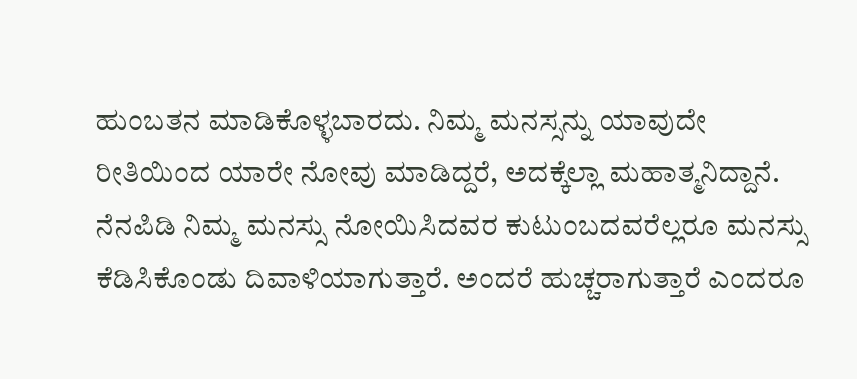ಹುಂಬತನ ಮಾಡಿಕೊಳ್ಳಬಾರದು. ನಿಮ್ಮ ಮನಸ್ಸನ್ನು ಯಾವುದೇ ರೀತಿಯಿಂದ ಯಾರೇ ನೋವು ಮಾಡಿದ್ದರೆ, ಅದಕ್ಕೆಲ್ಲಾ ಮಹಾತ್ಮನಿದ್ದಾನೆ. ನೆನಪಿಡಿ ನಿಮ್ಮ ಮನಸ್ಸು ನೋಯಿಸಿದವರ ಕುಟುಂಬದವರೆಲ್ಲರೂ ಮನಸ್ಸು ಕೆಡಿಸಿಕೊಂಡು ದಿವಾಳಿಯಾಗುತ್ತಾರೆ. ಅಂದರೆ ಹುಚ್ಚರಾಗುತ್ತಾರೆ ಎಂದರೂ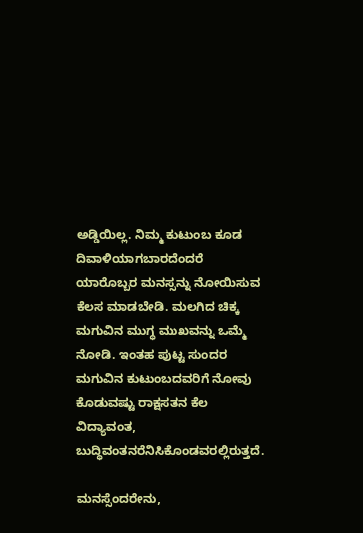ಅಡ್ಡಿಯಿಲ್ಲ. ನಿಮ್ಮ ಕುಟುಂಬ ಕೂಡ ದಿವಾಳಿಯಾಗಬಾರದೆಂದರೆ ಯಾರೊಬ್ಬರ ಮನಸ್ಸನ್ನು ನೋಯಿಸುವ ಕೆಲಸ ಮಾಡಬೇಡಿ. ಮಲಗಿದ ಚಿಕ್ಕ ಮಗುವಿನ ಮುಗ್ಧ ಮುಖವನ್ನು ಒಮ್ಮೆ ನೋಡಿ. ಇಂತಹ ಪುಟ್ಟ ಸುಂದರ ಮಗುವಿನ ಕುಟುಂಬದವರಿಗೆ ನೋವು ಕೊಡುವಷ್ಟು ರಾಕ್ಷಸತನ ಕೆಲ ವಿದ್ಯಾವಂತ, ಬುದ್ಧಿವಂತನರೆನಿಸಿಕೊಂಡವರಲ್ಲಿರುತ್ತದೆ.

ಮನಸ್ಸೆಂದರೇನು,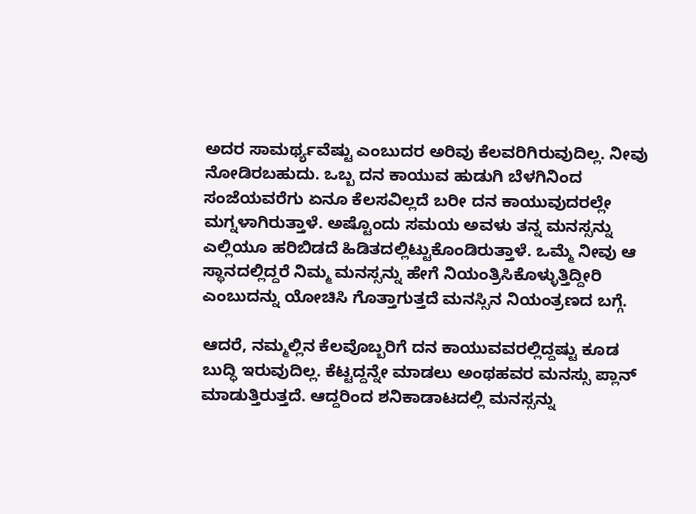ಅದರ ಸಾಮರ್ಥ್ಯವೆಷ್ಟು ಎಂಬುದರ ಅರಿವು ಕೆಲವರಿಗಿರುವುದಿಲ್ಲ. ನೀವು ನೋಡಿರಬಹುದು. ಒಬ್ಬ ದನ ಕಾಯುವ ಹುಡುಗಿ ಬೆಳಗಿನಿಂದ ಸಂಜೆಯವರೆಗು ಏನೂ ಕೆಲಸವಿಲ್ಲದೆ ಬರೀ ದನ ಕಾಯುವುದರಲ್ಲೇ ಮಗ್ನಳಾಗಿರುತ್ತಾಳೆ. ಅಷ್ಟೊಂದು ಸಮಯ ಅವಳು ತನ್ನ ಮನಸ್ಸನ್ನು ಎಲ್ಲಿಯೂ ಹರಿಬಿಡದೆ ಹಿಡಿತದಲ್ಲಿಟ್ಟುಕೊಂಡಿರುತ್ತಾಳೆ. ಒಮ್ಮೆ ನೀವು ಆ ಸ್ಥಾನದಲ್ಲಿದ್ದರೆ ನಿಮ್ಮ ಮನಸ್ಸನ್ನು ಹೇಗೆ ನಿಯಂತ್ರಿಸಿಕೊಳ್ಳುತ್ತಿದ್ದೀರಿ ಎಂಬುದನ್ನು ಯೋಚಿಸಿ ಗೊತ್ತಾಗುತ್ತದೆ ಮನಸ್ಸಿನ ನಿಯಂತ್ರಣದ ಬಗ್ಗೆ.

ಆದರೆ, ನಮ್ಮಲ್ಲಿನ ಕೆಲವೊಬ್ಬರಿಗೆ ದನ ಕಾಯುವವರಲ್ಲಿದ್ದಷ್ಟು ಕೂಡ ಬುದ್ಧಿ ಇರುವುದಿಲ್ಲ. ಕೆಟ್ಟದ್ದನ್ನೇ ಮಾಡಲು ಅಂಥಹವರ ಮನಸ್ಸು ಪ್ಲಾನ್ ಮಾಡುತ್ತಿರುತ್ತದೆ. ಆದ್ದರಿಂದ ಶನಿಕಾಡಾಟದಲ್ಲಿ ಮನಸ್ಸನ್ನು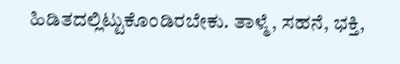ಹಿಡಿತದಲ್ಲಿಟ್ಟುಕೊಂಡಿರಬೇಕು. ತಾಳ್ಮೆ, ಸಹನೆ, ಭಕ್ತಿ,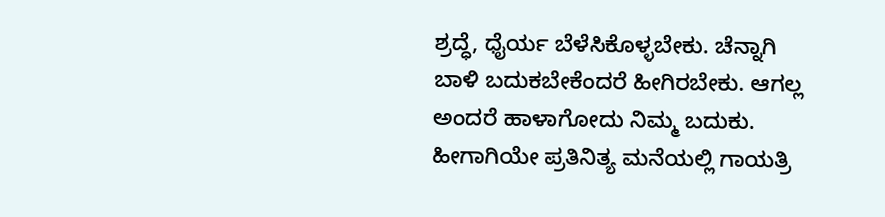ಶ್ರದ್ಧೆ, ಧೈರ್ಯ ಬೆಳೆಸಿಕೊಳ್ಳಬೇಕು. ಚೆನ್ನಾಗಿ ಬಾಳಿ ಬದುಕಬೇಕೆಂದರೆ ಹೀಗಿರಬೇಕು. ಆಗಲ್ಲ ಅಂದರೆ ಹಾಳಾಗೋದು ನಿಮ್ಮ ಬದುಕು. ಹೀಗಾಗಿಯೇ ಪ್ರತಿನಿತ್ಯ ಮನೆಯಲ್ಲಿ ಗಾಯತ್ರಿ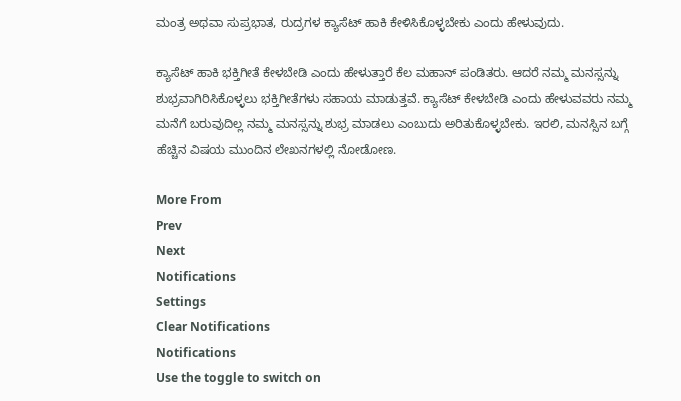ಮಂತ್ರ ಅಥವಾ ಸುಪ್ರಭಾತ, ರುದ್ರಗಳ ಕ್ಯಾಸೆಟ್ ಹಾಕಿ ಕೇಳಿಸಿಕೊಳ್ಳಬೇಕು ಎಂದು ಹೇಳುವುದು.

ಕ್ಯಾಸೆಟ್ ಹಾಕಿ ಭಕ್ತಿಗೀತೆ ಕೇಳಬೇಡಿ ಎಂದು ಹೇಳುತ್ತಾರೆ ಕೆಲ ಮಹಾನ್ ಪಂಡಿತರು. ಆದರೆ ನಮ್ಮ ಮನಸ್ಸನ್ನು ಶುಭ್ರವಾಗಿರಿಸಿಕೊಳ್ಳಲು ಭಕ್ತಿಗೀತೆಗಳು ಸಹಾಯ ಮಾಡುತ್ತವೆ. ಕ್ಯಾಸೆಟ್ ಕೇಳಬೇಡಿ ಎಂದು ಹೇಳುವವರು ನಮ್ಮ ಮನೆಗೆ ಬರುವುದಿಲ್ಲ ನಮ್ಮ ಮನಸ್ಸನ್ನು ಶುಭ್ರ ಮಾಡಲು ಎಂಬುದು ಅರಿತುಕೊಳ್ಳಬೇಕು. ಇರಲಿ, ಮನಸ್ಸಿನ ಬಗ್ಗೆ ಹೆಚ್ಚಿನ ವಿಷಯ ಮುಂದಿನ ಲೇಖನಗಳಲ್ಲಿ ನೋಡೋಣ.

More From
Prev
Next
Notifications
Settings
Clear Notifications
Notifications
Use the toggle to switch on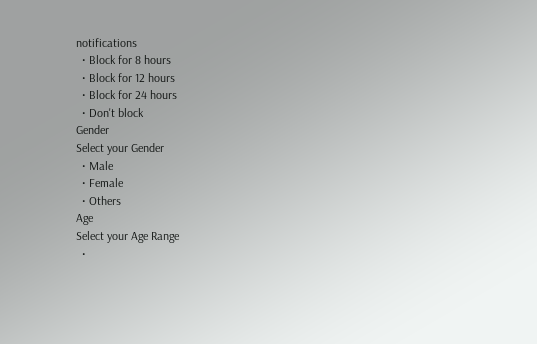notifications
  • Block for 8 hours
  • Block for 12 hours
  • Block for 24 hours
  • Don't block
Gender
Select your Gender
  • Male
  • Female
  • Others
Age
Select your Age Range
  •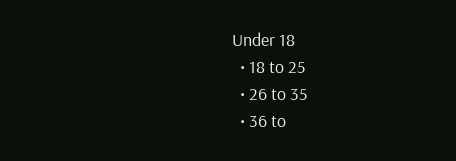Under 18
  • 18 to 25
  • 26 to 35
  • 36 to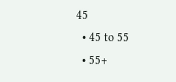45
  • 45 to 55
  • 55+